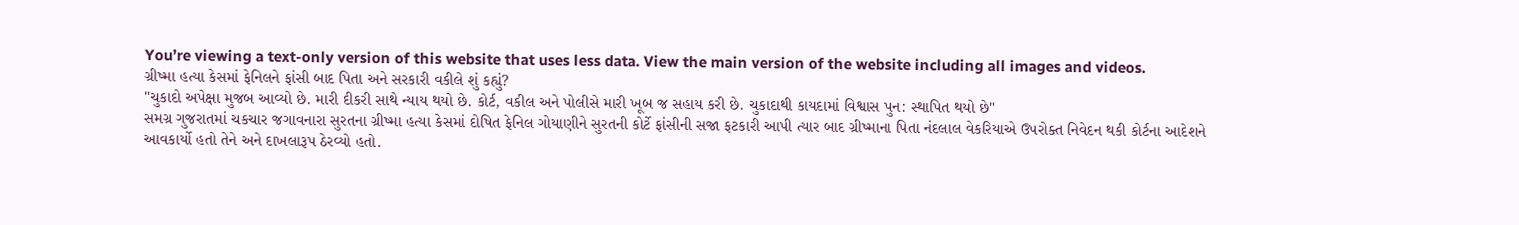You’re viewing a text-only version of this website that uses less data. View the main version of the website including all images and videos.
ગ્રીષ્મા હત્યા કેસમાં ફેનિલને ફાંસી બાદ પિતા અને સરકારી વકીલે શું કહ્યું?
"ચુકાદો અપેક્ષા મુજબ આવ્યો છે. મારી દીકરી સાથે ન્યાય થયો છે. કોર્ટ, વકીલ અને પોલીસે મારી ખૂબ જ સહાય કરી છે. ચુકાદાથી કાયદામાં વિશ્વાસ પુન: સ્થાપિત થયો છે"
સમગ્ર ગુજરાતમાં ચકચાર જગાવનારા સુરતના ગ્રીષ્મા હત્યા કેસમાં દોષિત ફેનિલ ગોયાણીને સુરતની કોર્ટે ફાંસીની સજા ફટકારી આપી ત્યાર બાદ ગ્રીષ્માના પિતા નંદલાલ વેકરિયાએ ઉપરોક્ત નિવેદન થકી કોર્ટના આદેશને આવકાર્યો હતો તેને અને દાખલારૂપ ઠેરવ્યો હતો.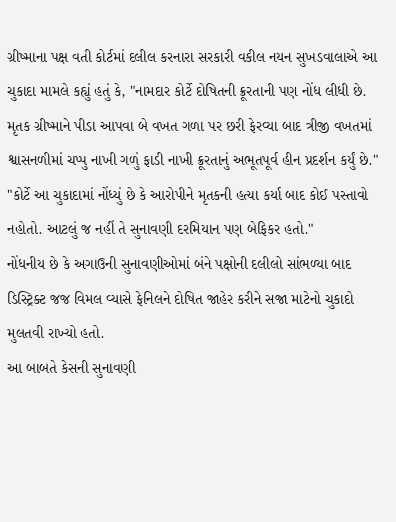ગ્રીષ્માના પક્ષ વતી કોર્ટમાં દલીલ કરનારા સરકારી વકીલ નયન સુખડવાલાએ આ ચુકાદા મામલે કહ્યું હતું કે, "નામદાર કોર્ટે દોષિતની ક્રૂરતાની પણ નોંધ લીધી છે. મૃતક ગ્રીષ્માને પીડા આપવા બે વખત ગળા પર છરી ફેરવ્યા બાદ ત્રીજી વખતમાં શ્વાસનળીમાં ચપ્પુ નાખી ગળું ફાડી નાખી ક્રૂરતાનું અભૂતપૂર્વ હીન પ્રદર્શન કર્યું છે."
"કોર્ટે આ ચુકાદામાં નોંધ્યું છે કે આરોપીને મૃતકની હત્યા કર્યા બાદ કોઈ પસ્તાવો નહોતો. આટલું જ નહીં તે સુનાવણી દરમિયાન પણ બેફિકર હતો."
નોંધનીય છે કે અગાઉની સુનાવણીઓમાં બંને પક્ષોની દલીલો સાંભળ્યા બાદ ડિસ્ટ્રિક્ટ જજ વિમલ વ્યાસે ફેનિલને દોષિત જાહેર કરીને સજા માટેનો ચુકાદો મુલતવી રાખ્યો હતો.
આ બાબતે કેસની સુનાવણી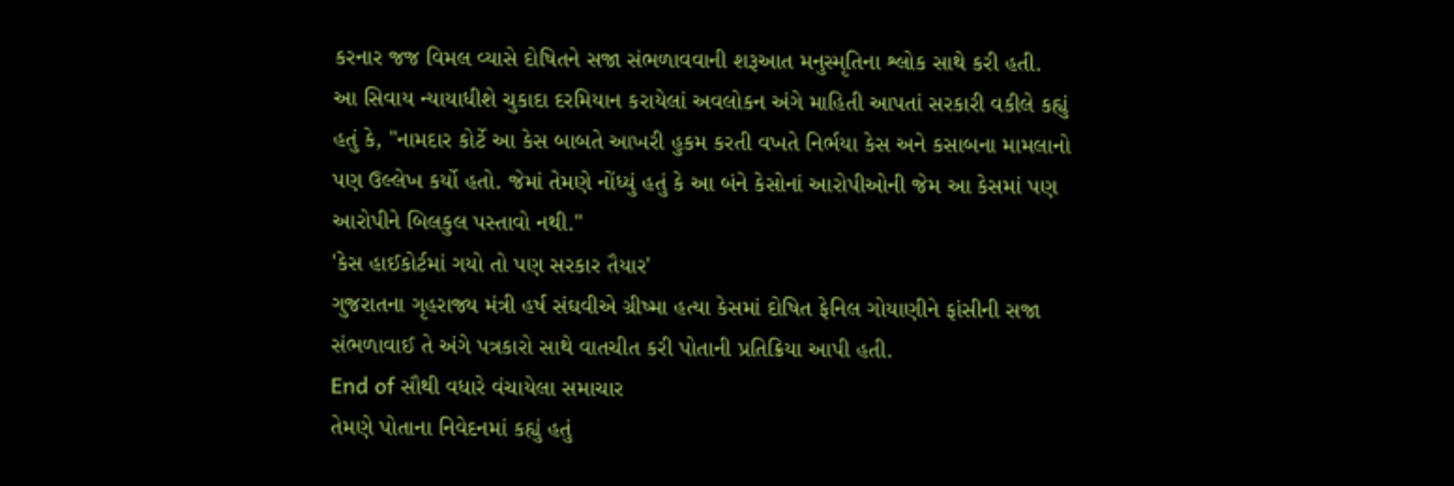કરનાર જજ વિમલ વ્યાસે દોષિતને સજા સંભળાવવાની શરૂઆત મનુસ્મૃતિના શ્લોક સાથે કરી હતી.
આ સિવાય ન્યાયાધીશે ચુકાદા દરમિયાન કરાયેલાં અવલોકન અંગે માહિતી આપતાં સરકારી વકીલે કહ્યું હતું કે, "નામદાર કોર્ટે આ કેસ બાબતે આખરી હુકમ કરતી વખતે નિર્ભયા કેસ અને કસાબના મામલાનો પણ ઉલ્લેખ કર્યો હતો. જેમાં તેમણે નોંધ્યું હતું કે આ બંને કેસોનાં આરોપીઓની જેમ આ કેસમાં પણ આરોપીને બિલકુલ પસ્તાવો નથી."
'કેસ હાઈકોર્ટમાં ગયો તો પણ સરકાર તૈયાર'
ગુજરાતના ગૃહરાજ્ય મંત્રી હર્ષ સંઘવીએ ગ્રીષ્મા હત્યા કેસમાં દોષિત ફેનિલ ગોયાણીને ફાંસીની સજા સંભળાવાઈ તે અંગે પત્રકારો સાથે વાતચીત કરી પોતાની પ્રતિક્રિયા આપી હતી.
End of સૌથી વધારે વંચાયેલા સમાચાર
તેમણે પોતાના નિવેદનમાં કહ્યું હતું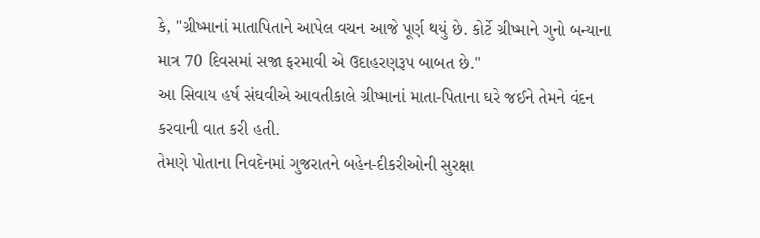કે, "ગ્રીષ્માનાં માતાપિતાને આપેલ વચન આજે પૂર્ણ થયું છે. કોર્ટે ગ્રીષ્માને ગુનો બન્યાના માત્ર 70 દિવસમાં સજા ફરમાવી એ ઉદાહરણરૂપ બાબત છે."
આ સિવાય હર્ષ સંઘવીએ આવતીકાલે ગ્રીષ્માનાં માતા-પિતાના ઘરે જઈને તેમને વંદન કરવાની વાત કરી હતી.
તેમણે પોતાના નિવદેનમાં ગુજરાતને બહેન-દીકરીઓની સુરક્ષા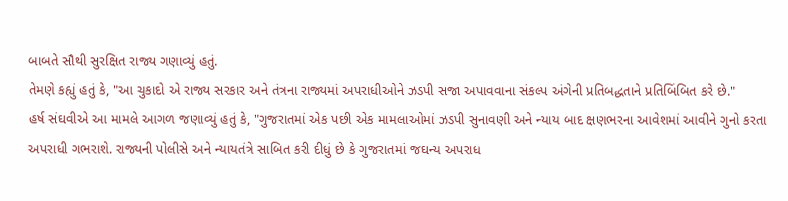બાબતે સૌથી સુરક્ષિત રાજ્ય ગણાવ્યું હતું.
તેમણે કહ્યું હતું કે, "આ ચુકાદો એ રાજ્ય સરકાર અને તંત્રના રાજ્યમાં અપરાધીઓને ઝડપી સજા અપાવવાના સંકલ્પ અંગેની પ્રતિબદ્ધતાને પ્રતિબિંબિત કરે છે."
હર્ષ સંઘવીએ આ મામલે આગળ જણાવ્યું હતું કે, "ગુજરાતમાં એક પછી એક મામલાઓમાં ઝડપી સુનાવણી અને ન્યાય બાદ ક્ષણભરના આવેશમાં આવીને ગુનો કરતા અપરાધી ગભરાશે. રાજ્યની પોલીસે અને ન્યાયતંત્રે સાબિત કરી દીધું છે કે ગુજરાતમાં જઘન્ય અપરાધ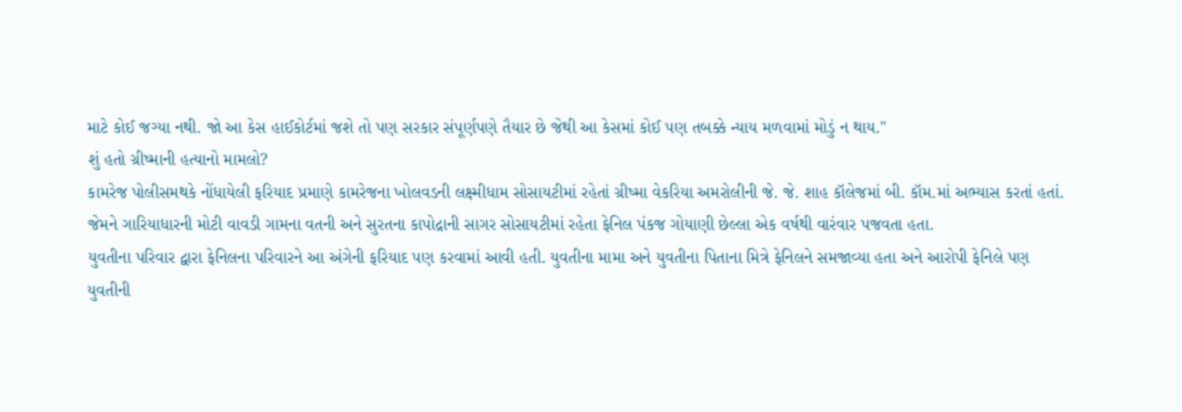માટે કોઈ જગ્યા નથી. જો આ કેસ હાઈકોર્ટમાં જશે તો પણ સરકાર સંપૂર્ણપણે તૈયાર છે જેથી આ કેસમાં કોઈ પણ તબક્કે ન્યાય મળવામાં મોડું ન થાય."
શું હતો ગ્રીષ્માની હત્યાનો મામલો?
કામરેજ પોલીસમથકે નોંધાયેલી ફરિયાદ પ્રમાણે કામરેજના ખોલવડની લક્ષ્મીધામ સોસાયટીમાં રહેતાં ગ્રીષ્મા વેકરિયા અમરોલીની જે. જે. શાહ કૉલેજમાં બી. કૉમ.માં અભ્યાસ કરતાં હતાં. જેમને ગારિયાધારની મોટી વાવડી ગામના વતની અને સુરતના કાપોદ્રાની સાગર સોસાયટીમાં રહેતા ફેનિલ પંકજ ગોયાણી છેલ્લા એક વર્ષથી વારંવાર પજવતા હતા.
યુવતીના પરિવાર દ્વારા ફેનિલના પરિવારને આ અંગેની ફરિયાદ પણ કરવામાં આવી હતી. યુવતીના મામા અને યુવતીના પિતાના મિત્રે ફેનિલને સમજાવ્યા હતા અને આરોપી ફેનિલે પણ યુવતીની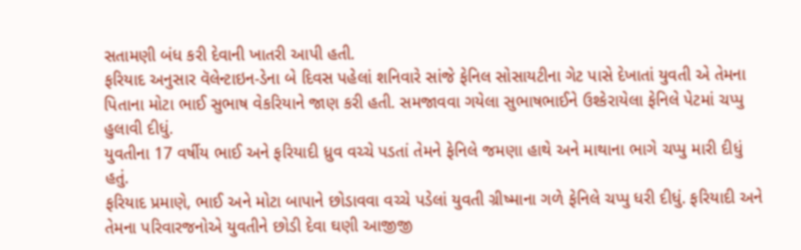સતામણી બંધ કરી દેવાની ખાતરી આપી હતી.
ફરિયાદ અનુસાર વૅલેન્ટાઇન-ડેના બે દિવસ પહેલાં શનિવારે સાંજે ફેનિલ સોસાયટીના ગેટ પાસે દેખાતાં યુવતી એ તેમના પિતાના મોટા ભાઈ સુભાષ વેકરિયાને જાણ કરી હતી. સમજાવવા ગયેલા સુભાષભાઈને ઉશ્કેરાયેલા ફેનિલે પેટમાં ચપ્પુ હુલાવી દીધું.
યુવતીના 17 વર્ષીય ભાઈ અને ફરિયાદી ધ્રુવ વચ્ચે પડતાં તેમને ફેનિલે જમણા હાથે અને માથાના ભાગે ચપ્પુ મારી દીધું હતું.
ફરિયાદ પ્રમાણે, ભાઈ અને મોટા બાપાને છોડાવવા વચ્ચે પડેલાં યુવતી ગ્રીષ્માના ગળે ફેનિલે ચપ્પુ ધરી દીધું. ફરિયાદી અને તેમના પરિવારજનોએ યુવતીને છોડી દેવા ઘણી આજીજી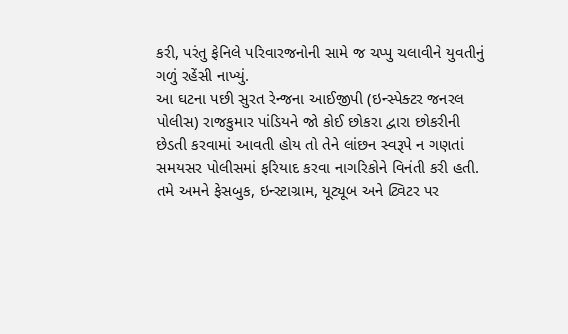કરી, પરંતુ ફેનિલે પરિવારજનોની સામે જ ચપ્પુ ચલાવીને યુવતીનું ગળું રહેંસી નાખ્યું.
આ ઘટના પછી સુરત રેન્જના આઈજીપી (ઇન્સ્પેક્ટર જનરલ પોલીસ) રાજકુમાર પાંડિયને જો કોઈ છોકરા દ્વારા છોકરીની છેડતી કરવામાં આવતી હોય તો તેને લાંછન સ્વરૂપે ન ગણતાં સમયસર પોલીસમાં ફરિયાદ કરવા નાગરિકોને વિનંતી કરી હતી.
તમે અમને ફેસબુક, ઇન્સ્ટાગ્રામ, યૂટ્યૂબ અને ટ્વિટર પર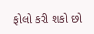ફોલો કરી શકો છો